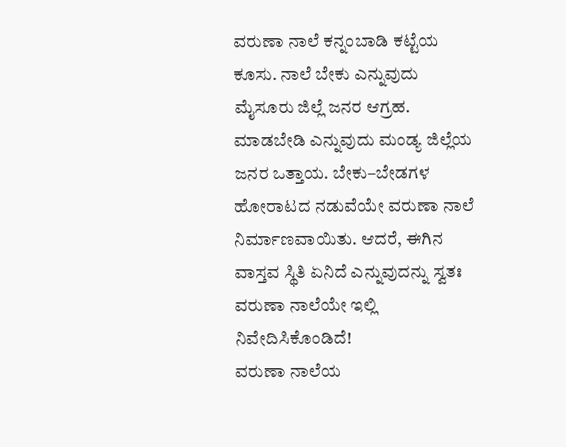ವರುಣಾ ನಾಲೆ ಕನ್ನಂಬಾಡಿ ಕಟ್ಟೆಯ ಕೂಸು. ನಾಲೆ ಬೇಕು ಎನ್ನುವುದು ಮೈಸೂರು ಜಿಲ್ಲೆ ಜನರ ಆಗ್ರಹ. ಮಾಡಬೇಡಿ ಎನ್ನುವುದು ಮಂಡ್ಯ ಜಿಲ್ಲೆಯ ಜನರ ಒತ್ತಾಯ. ಬೇಕು–ಬೇಡಗಳ ಹೋರಾಟದ ನಡುವೆಯೇ ವರುಣಾ ನಾಲೆ ನಿರ್ಮಾಣವಾಯಿತು. ಆದರೆ, ಈಗಿನ ವಾಸ್ತವ ಸ್ಥಿತಿ ಏನಿದೆ ಎನ್ನುವುದನ್ನು ಸ್ವತಃ ವರುಣಾ ನಾಲೆಯೇ ಇಲ್ಲಿ ನಿವೇದಿಸಿಕೊಂಡಿದೆ!
ವರುಣಾ ನಾಲೆಯ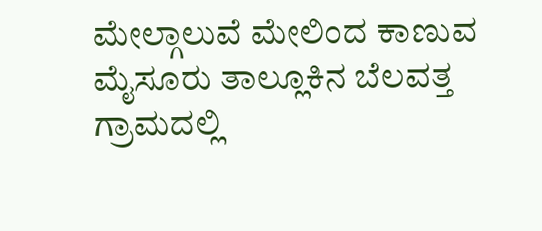ಮೇಲ್ಗಾಲುವೆ ಮೇಲಿಂದ ಕಾಣುವ ಮೈಸೂರು ತಾಲ್ಲೂಕಿನ ಬೆಲವತ್ತ ಗ್ರಾಮದಲ್ಲಿ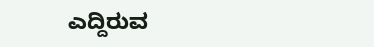ಎದ್ದಿರುವ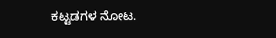ಕಟ್ಟಡಗಳ ನೋಟ.